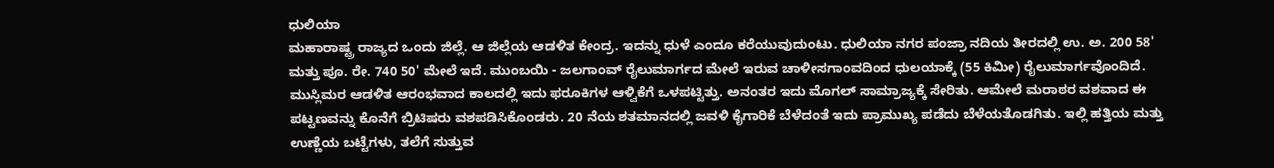ಧುಲಿಯಾ
ಮಹಾರಾಷ್ಟ್ರ ರಾಜ್ಯದ ಒಂದು ಜಿಲ್ಲೆ. ಆ ಜಿಲ್ಲೆಯ ಆಡಳಿತ ಕೇಂದ್ರ. ಇದನ್ನು ಧುಳೆ ಎಂದೂ ಕರೆಯುವುದುಂಟು. ಧುಲಿಯಾ ನಗರ ಪಂಜ್ರಾ ನದಿಯ ತೀರದಲ್ಲಿ ಉ. ಅ. 200 58' ಮತ್ತು ಪೂ. ರೇ. 740 50' ಮೇಲೆ ಇದೆ. ಮುಂಬಯಿ - ಜಲಗಾಂವ್ ರೈಲುಮಾರ್ಗದ ಮೇಲೆ ಇರುವ ಚಾಳೀಸಗಾಂವದಿಂದ ಧುಲಯಾಕ್ಕೆ (55 ಕಿಮೀ) ರೈಲುಮಾರ್ಗವೊಂದಿದೆ. ಮುಸ್ಲಿಮರ ಆಡಳಿತ ಆರಂಭವಾದ ಕಾಲದಲ್ಲಿ ಇದು ಫರೂಕಿಗಳ ಆಳ್ವಿಕೆಗೆ ಒಳಪಟ್ಟಿತ್ತು. ಅನಂತರ ಇದು ಮೊಗಲ್ ಸಾಮ್ರಾಜ್ಯಕ್ಕೆ ಸೇರಿತು. ಆಮೇಲೆ ಮರಾಠರ ವಶವಾದ ಈ ಪಟ್ಟಣವನ್ನು ಕೊನೆಗೆ ಬ್ರಿಟಿಷರು ವಶಪಡಿಸಿಕೊಂಡರು. 20 ನೆಯ ಶತಮಾನದಲ್ಲಿ ಜವಳಿ ಕೈಗಾರಿಕೆ ಬೆಳೆದಂತೆ ಇದು ಪ್ರಾಮುಖ್ಯ ಪಡೆದು ಬೆಳೆಯತೊಡಗಿತು. ಇಲ್ಲಿ ಹತ್ತಿಯ ಮತ್ತು ಉಣ್ಣೆಯ ಬಟ್ಟೆಗಳು, ತಲೆಗೆ ಸುತ್ತುವ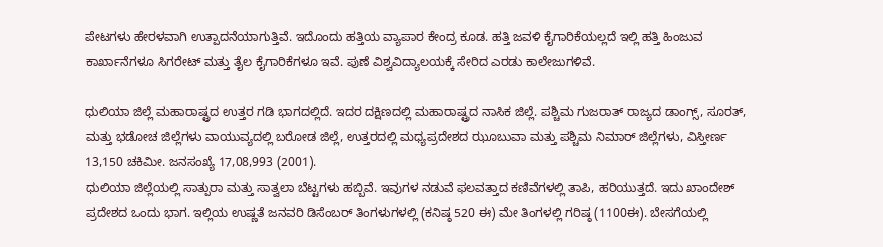ಪೇಟಗಳು ಹೇರಳವಾಗಿ ಉತ್ಪಾದನೆಯಾಗುತ್ತಿವೆ. ಇದೊಂದು ಹತ್ತಿಯ ವ್ಯಾಪಾರ ಕೇಂದ್ರ ಕೂಡ. ಹತ್ತಿ ಜವಳಿ ಕೈಗಾರಿಕೆಯಲ್ಲದೆ ಇಲ್ಲಿ ಹತ್ತಿ ಹಿಂಜುವ ಕಾರ್ಖಾನೆಗಳೂ ಸಿಗರೇಟ್ ಮತ್ತು ತೈಲ ಕೈಗಾರಿಕೆಗಳೂ ಇವೆ. ಪುಣೆ ವಿಶ್ವವಿದ್ಯಾಲಯಕ್ಕೆ ಸೇರಿದ ಎರಡು ಕಾಲೇಜುಗಳಿವೆ.

ಧುಲಿಯಾ ಜಿಲ್ಲೆ ಮಹಾರಾಷ್ಟ್ರದ ಉತ್ತರ ಗಡಿ ಭಾಗದಲ್ಲಿದೆ. ಇದರ ದಕ್ಷಿಣದಲ್ಲಿ ಮಹಾರಾಷ್ಟ್ರದ ನಾಸಿಕ ಜಿಲ್ಲೆ. ಪಶ್ಚಿಮ ಗುಜರಾತ್ ರಾಜ್ಯದ ಡಾಂಗ್ಸ್, ಸೂರತ್, ಮತ್ತು ಭಡೋಚ ಜಿಲ್ಲೆಗಳು ವಾಯುವ್ಯದಲ್ಲಿ ಬರೋಡ ಜಿಲ್ಲೆ, ಉತ್ತರದಲ್ಲಿ ಮಧ್ಯಪ್ರದೇಶದ ಝೂಬುವಾ ಮತ್ತು ಪಶ್ಚಿಮ ನಿಮಾರ್ ಜಿಲ್ಲೆಗಳು, ವಿಸ್ತೀರ್ಣ 13,150 ಚಕಿಮೀ. ಜನಸಂಖ್ಯೆ 17,08,993 (2001).
ಧುಲಿಯಾ ಜಿಲ್ಲೆಯಲ್ಲಿ ಸಾತ್ಪುರಾ ಮತ್ತು ಸಾತ್ವಲಾ ಬೆಟ್ಟಗಳು ಹಬ್ಬಿವೆ. ಇವುಗಳ ನಡುವೆ ಫಲವತ್ತಾದ ಕಣಿವೆಗಳಲ್ಲಿ ತಾಪಿ, ಹರಿಯುತ್ತದೆ. ಇದು ಖಾಂದೇಶ್ ಪ್ರದೇಶದ ಒಂದು ಭಾಗ. ಇಲ್ಲಿಯ ಉಷ್ಣತೆ ಜನವರಿ ಡಿಸೆಂಬರ್ ತಿಂಗಳುಗಳಲ್ಲಿ (ಕನಿಷ್ಠ 520 ಈ) ಮೇ ತಿಂಗಳಲ್ಲಿ ಗರಿಷ್ಠ (1100ಈ). ಬೇಸಗೆಯಲ್ಲಿ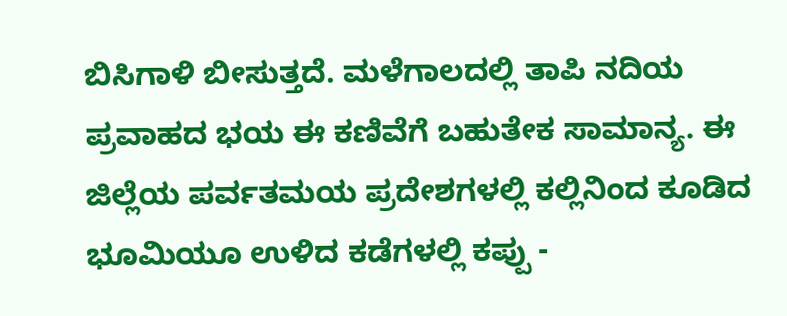ಬಿಸಿಗಾಳಿ ಬೀಸುತ್ತದೆ. ಮಳೆಗಾಲದಲ್ಲಿ ತಾಪಿ ನದಿಯ ಪ್ರವಾಹದ ಭಯ ಈ ಕಣಿವೆಗೆ ಬಹುತೇಕ ಸಾಮಾನ್ಯ. ಈ ಜಿಲ್ಲೆಯ ಪರ್ವತಮಯ ಪ್ರದೇಶಗಳಲ್ಲಿ ಕಲ್ಲಿನಿಂದ ಕೂಡಿದ ಭೂಮಿಯೂ ಉಳಿದ ಕಡೆಗಳಲ್ಲಿ ಕಪ್ಪು -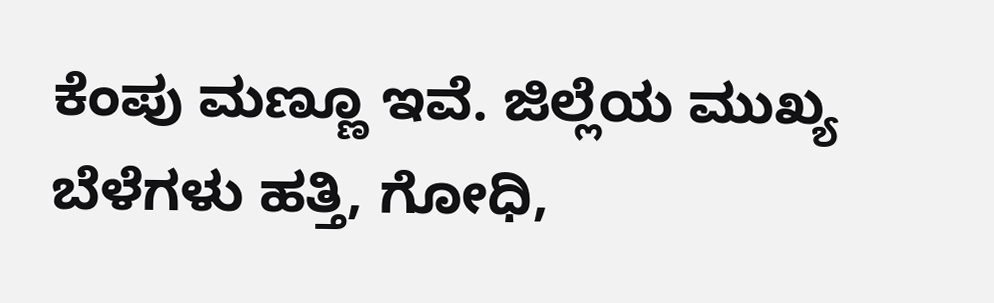ಕೆಂಪು ಮಣ್ಣೂ ಇವೆ. ಜಿಲ್ಲೆಯ ಮುಖ್ಯ ಬೆಳೆಗಳು ಹತ್ತಿ, ಗೋಧಿ,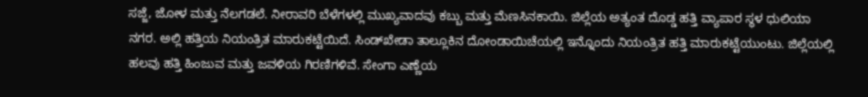ಸಜ್ಜೆ, ಜೋಳ ಮತ್ತು ನೆಲಗಡಲೆ. ನೀರಾವರಿ ಬೆಳೆಗಳಲ್ಲಿ ಮುಖ್ಯವಾದವು ಕಬ್ಬು ಮತ್ತು ಮೆಣಸಿನಕಾಯಿ. ಜಿಲ್ಲೆಯ ಅತ್ಯಂತ ದೊಡ್ಡ ಹತ್ತಿ ವ್ಯಾಪಾರ ಸ್ಥಳ ಧುಲಿಯಾ ನಗರ. ಅಲ್ಲಿ ಹತ್ತಿಯ ನಿಯಂತ್ರಿತ ಮಾರುಕಟ್ಟೆಯಿದೆ. ಸಿಂಡ್‍ಖೇಡಾ ತಾಲ್ಲೂಕಿನ ದೋಂಡಾಯಿಚೆಯಲ್ಲಿ ಇನ್ನೊಂದು ನಿಯಂತ್ರಿತ ಹತ್ತಿ ಮಾರುಕಟ್ಟೆಯುಂಟು. ಜಿಲ್ಲೆಯಲ್ಲಿ ಹಲವು ಹತ್ತಿ ಹಿಂಜುವ ಮತ್ತು ಜವಳಿಯ ಗಿರಣಿಗಳಿವೆ. ಸೇಂಗಾ ಎಣ್ಣೆಯ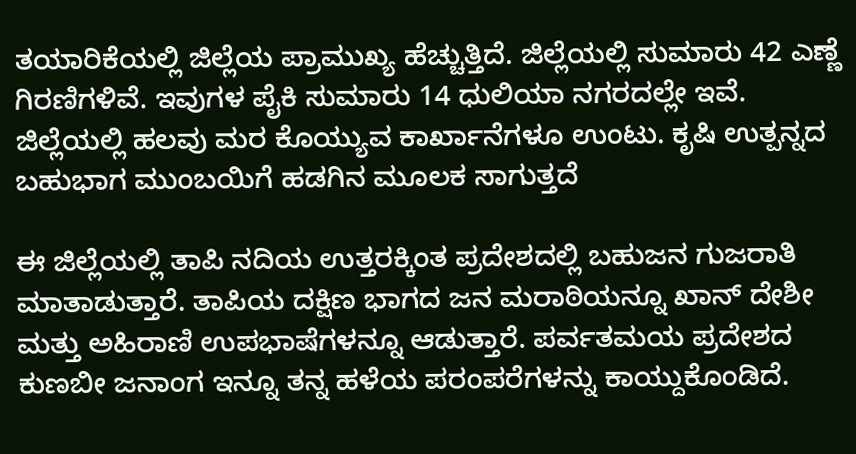ತಯಾರಿಕೆಯಲ್ಲಿ ಜಿಲ್ಲೆಯ ಪ್ರಾಮುಖ್ಯ ಹೆಚ್ಚುತ್ತಿದೆ. ಜಿಲ್ಲೆಯಲ್ಲಿ ಸುಮಾರು 42 ಎಣ್ಣೆ ಗಿರಣಿಗಳಿವೆ. ಇವುಗಳ ಪೈಕಿ ಸುಮಾರು 14 ಧುಲಿಯಾ ನಗರದಲ್ಲೇ ಇವೆ. ಜಿಲ್ಲೆಯಲ್ಲಿ ಹಲವು ಮರ ಕೊಯ್ಯುವ ಕಾರ್ಖಾನೆಗಳೂ ಉಂಟು. ಕೃಷಿ ಉತ್ಪನ್ನದ ಬಹುಭಾಗ ಮುಂಬಯಿಗೆ ಹಡಗಿನ ಮೂಲಕ ಸಾಗುತ್ತದೆ

ಈ ಜಿಲ್ಲೆಯಲ್ಲಿ ತಾಪಿ ನದಿಯ ಉತ್ತರಕ್ಕಿಂತ ಪ್ರದೇಶದಲ್ಲಿ ಬಹುಜನ ಗುಜರಾತಿ ಮಾತಾಡುತ್ತಾರೆ. ತಾಪಿಯ ದಕ್ಷಿಣ ಭಾಗದ ಜನ ಮರಾಠಿಯನ್ನೂ ಖಾನ್ ದೇಶೀ ಮತ್ತು ಅಹಿರಾಣಿ ಉಪಭಾಷೆಗಳನ್ನೂ ಆಡುತ್ತಾರೆ. ಪರ್ವತಮಯ ಪ್ರದೇಶದ ಕುಣಬೀ ಜನಾಂಗ ಇನ್ನೂ ತನ್ನ ಹಳೆಯ ಪರಂಪರೆಗಳನ್ನು ಕಾಯ್ದುಕೊಂಡಿದೆ.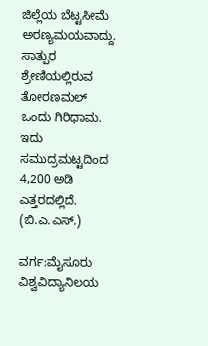ಜಿಲ್ಲೆಯ ಬೆಟ್ಟಸೀಮೆ ಅರಣ್ಯಮಯವಾದ್ದು. ಸಾತ್ಪುರ ಶ್ರೇಣಿಯಲ್ಲಿರುವ ತೋರಣಮಲ್ ಒಂದು ಗಿರಿಧಾಮ. ಇದು ಸಮುದ್ರಮಟ್ಟದಿಂದ 4,200 ಅಡಿ ಎತ್ತರದಲ್ಲಿದೆ.                            (ಬಿ.ಎ.ಎಸ್.)

ವರ್ಗ:ಮೈಸೂರು ವಿಶ್ವವಿದ್ಯಾನಿಲಯ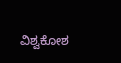ವಿಶ್ವಕೋಶ